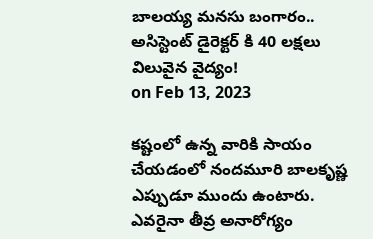బాలయ్య మనసు బంగారం.. అసిస్టెంట్ డైరెక్టర్ కి 40 లక్షలు విలువైన వైద్యం!
on Feb 13, 2023

కష్టంలో ఉన్న వారికి సాయం చేయడంలో నందమూరి బాలకృష్ణ ఎప్పుడూ ముందు ఉంటారు. ఎవరైనా తీవ్ర అనారోగ్యం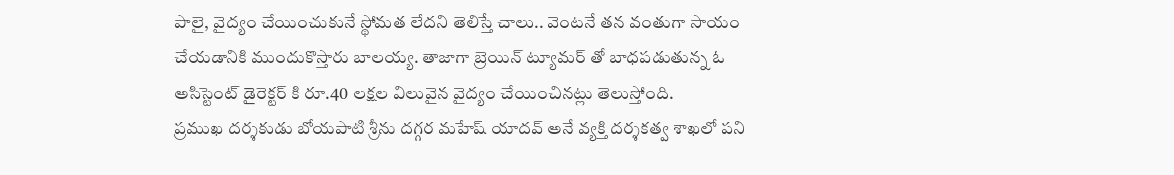పాలై, వైద్యం చేయించుకునే స్థోమత లేదని తెలిస్తే చాలు.. వెంటనే తన వంతుగా సాయం చేయడానికి ముందుకొస్తారు బాలయ్య. తాజాగా బ్రెయిన్ ట్యూమర్ తో బాధపడుతున్న ఓ అసిస్టెంట్ డైరెక్టర్ కి రూ.40 లక్షల విలువైన వైద్యం చేయించినట్లు తెలుస్తోంది.
ప్రముఖ దర్శకుడు బోయపాటి శ్రీను దగ్గర మహేష్ యాదవ్ అనే వ్యక్తి దర్శకత్వ శాఖలో పని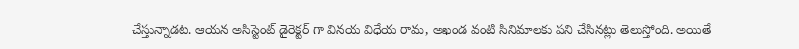చేస్తున్నాడట. ఆయన అసిస్టెంట్ డైరెక్టర్ గా వినయ విధేయ రామ, అఖండ వంటి సినిమాలకు పని చేసినట్లు తెలుస్తోంది. అయితే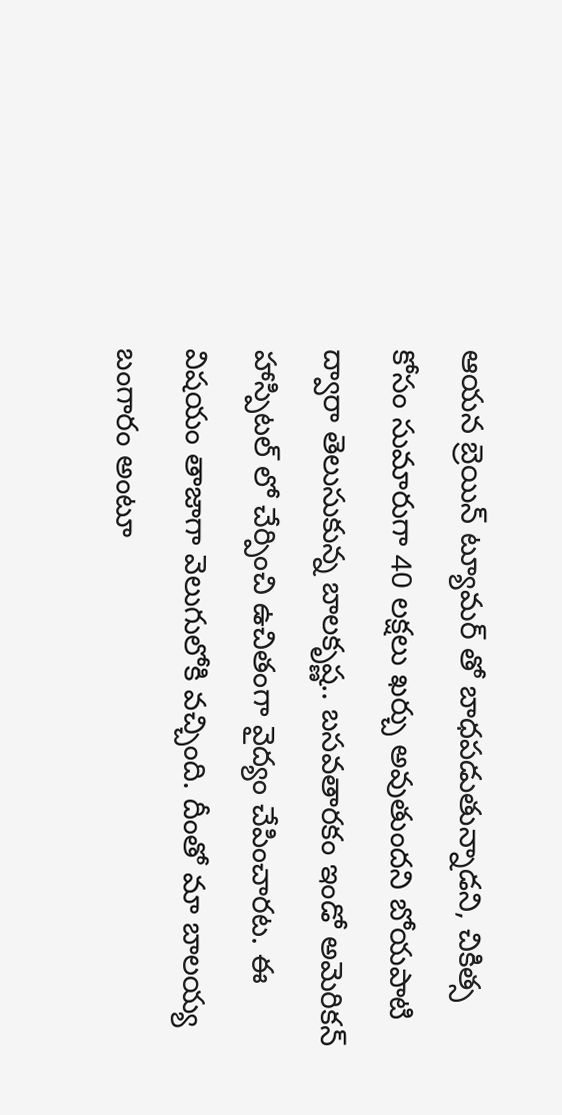ఆయన బ్రెయిన్ ట్యూమర్ తో బాధపడుతున్నాడని, చికిత్స కోసం సుమారుగా 40 లక్షలు ఖర్చు అవుతుందని బోయపాటి ద్వారా తెలుసుకున్న బాలకృష్ణ.. బసవతారకం ఇండో అమెరికన్ హాస్పిటల్ లో చేర్పించి ఉచితంగా వైద్యం చేపించారట. ఈ విషయం తాజాగా వెలుగులోకి వచ్చింది. దీంతో మా బాలయ్య బంగారం అంటూ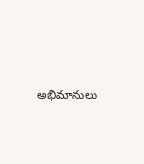అభిమానులు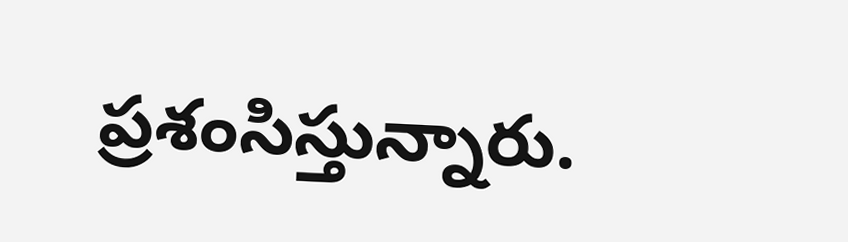ప్రశంసిస్తున్నారు.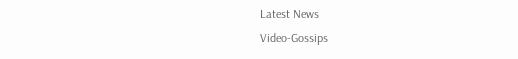Latest News
Video-Gossips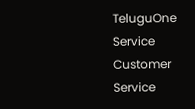TeluguOne Service
Customer Service